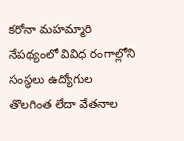కరోనా మహమ్మారి నేపథ్యంలో వివిధ రంగాల్లోని సంస్థలు ఉద్యోగుల తొలగింత లేదా వేతనాల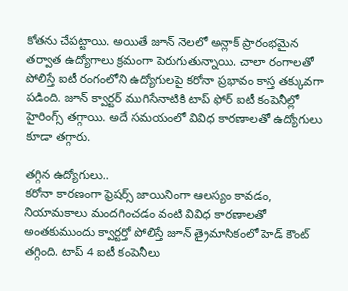కోతను చేపట్టాయి. అయితే జూన్ నెలలో అన్లాక్ ప్రారంభమైన తర్వాత ఉద్యోగాలు క్రమంగా పెరుగుతున్నాయి. చాలా రంగాలతో పోలిస్తే ఐటీ రంగంలోని ఉద్యోగులపై కరోనా ప్రభావం కాస్త తక్కువగా పడింది. జూన్ క్వార్టర్ ముగిసేనాటికి టాప్ ఫోర్ ఐటీ కంపెనీల్లో హైరింగ్స్ తగ్గాయి. అదే సమయంలో వివిధ కారణాలతో ఉద్యోగులు కూడా తగ్గారు.

తగ్గిన ఉద్యోగులు..
కరోనా కారణంగా ఫ్రెషర్స్ జాయినింగా ఆలస్యం కావడం, నియామకాలు మందగించడం వంటి వివిధ కారణాలతో అంతకుముందు క్వార్టర్తో పోలిస్తే జూన్ త్రైమాసికంలో హెడ్ కౌంట్ తగ్గింది. టాప్ 4 ఐటీ కంపెనీలు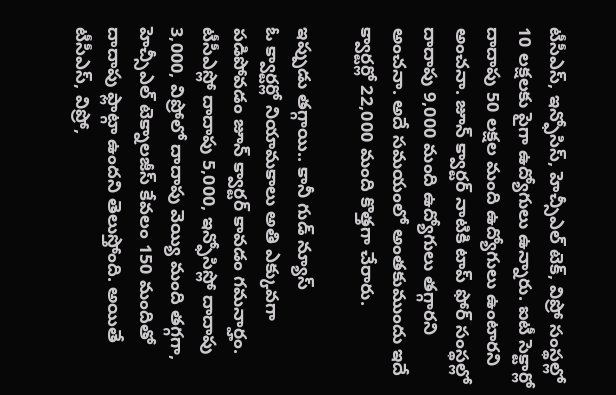టీసీఎస్, ఇన్ఫోసిస్, హెచ్సీఎల్ టెక్, విప్రో సంస్థల్లో 10 లక్షలకు పైగా ఉద్యోగులు ఉన్నారు. ఐటీ సెక్టార్లో దాదాపు 50 లక్షల మంది ఉద్యోగులు ఉంటారని అంచనా. జూన్ క్వార్టర్ నాటికి టాప్ ఫోర్ సంస్థల్లో దాదాపు 9,000 మంది ఉద్యోగులు తగ్గారని అంచనా. అదే సమయంలో అంతకుముందు ఇదే క్వార్టర్లో 22,000 మంది కొత్తగా చేరారు.

ఇప్పుడు తగ్గాయి.. కానీ గుడ్ న్యూస్
ఓ క్వార్టర్లో నియామకాలు అతి ఎక్కువగా పడిపోవడం జూన్ క్వార్టర్ కావడం గమనార్హం. టీసీఎస్లో దాదాపు 5,000, ఇన్ఫోసిస్లో దాదాపు 3,000, విప్రోలో దాదాపు వెయ్యి మంది తగ్గగా, హెచ్సీఎల్ టెక్నాలజీస్ కేవలం 150 మందితో దాదాపు ఫ్లాట్గా ఉందని తెలుస్తోంది. అయితే టీసీఎస్, విప్రో,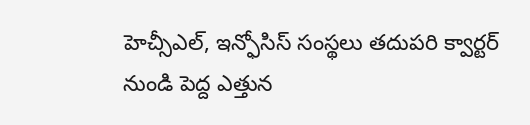హెచ్సీఎల్, ఇన్ఫోసిస్ సంస్థలు తదుపరి క్వార్టర్ నుండి పెద్ద ఎత్తున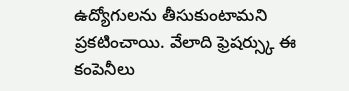ఉద్యోగులను తీసుకుంటామని ప్రకటించాయి. వేలాది ఫ్రెషర్స్కు ఈ కంపెనీలు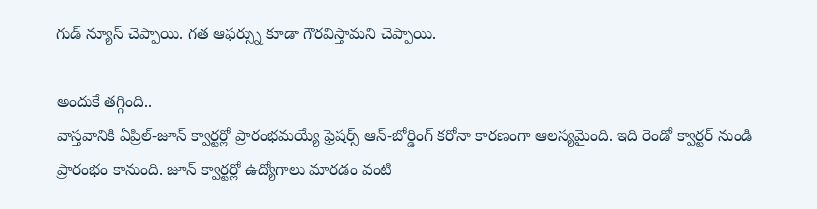గుడ్ న్యూస్ చెప్పాయి. గత ఆఫర్స్ను కూడా గౌరవిస్తామని చెప్పాయి.

అందుకే తగ్గింది..
వాస్తవానికి ఏప్రిల్-జూన్ క్వార్టర్లో ప్రారంభమయ్యే ఫ్రెషర్స్ ఆన్-బోర్డింగ్ కరోనా కారణంగా ఆలస్యమైంది. ఇది రెండో క్వార్టర్ నుండి ప్రారంభం కానుంది. జూన్ క్వార్టర్లో ఉద్యోగాలు మారడం వంటి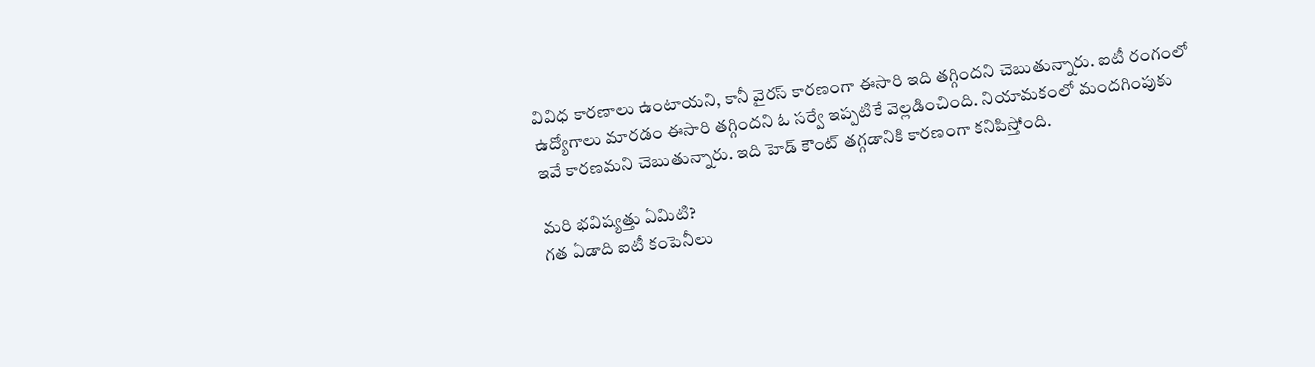వివిధ కారణాలు ఉంటాయని, కానీ వైరస్ కారణంగా ఈసారి ఇది తగ్గిందని చెబుతున్నారు. ఐటీ రంగంలో ఉద్యోగాలు మారడం ఈసారి తగ్గిందని ఓ సర్వే ఇప్పటికే వెల్లడించింది. నియామకంలో మందగింపుకు ఇవే కారణమని చెబుతున్నారు. ఇది హెడ్ కౌంట్ తగ్గడానికి కారణంగా కనిపిస్తోంది.

మరి భవిష్యత్తు ఏమిటి?
గత ఏడాది ఐటీ కంపెనీలు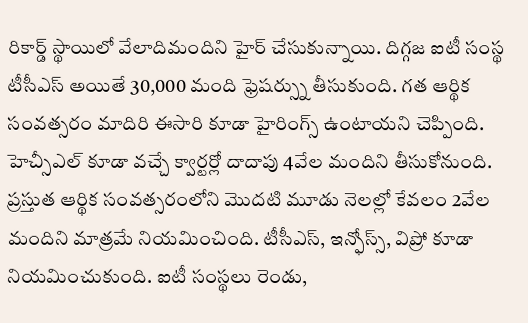రికార్డ్ స్థాయిలో వేలాదిమందిని హైర్ చేసుకున్నాయి. దిగ్గజ ఐటీ సంస్థ టీసీఎస్ అయితే 30,000 మంది ఫ్రెషర్స్ను తీసుకుంది. గత ఆర్థిక సంవత్సరం మాదిరి ఈసారి కూడా హైరింగ్స్ ఉంటాయని చెప్పింది. హెచ్సీఎల్ కూడా వచ్చే క్వార్టర్లో దాదాపు 4వేల మందిని తీసుకోనుంది. ప్రస్తుత ఆర్థిక సంవత్సరంలోని మొదటి మూడు నెలల్లో కేవలం 2వేల మందిని మాత్రమే నియమించింది. టీసీఎస్, ఇన్ఫోస్స్, విప్రో కూడా నియమించుకుంది. ఐటీ సంస్థలు రెండు,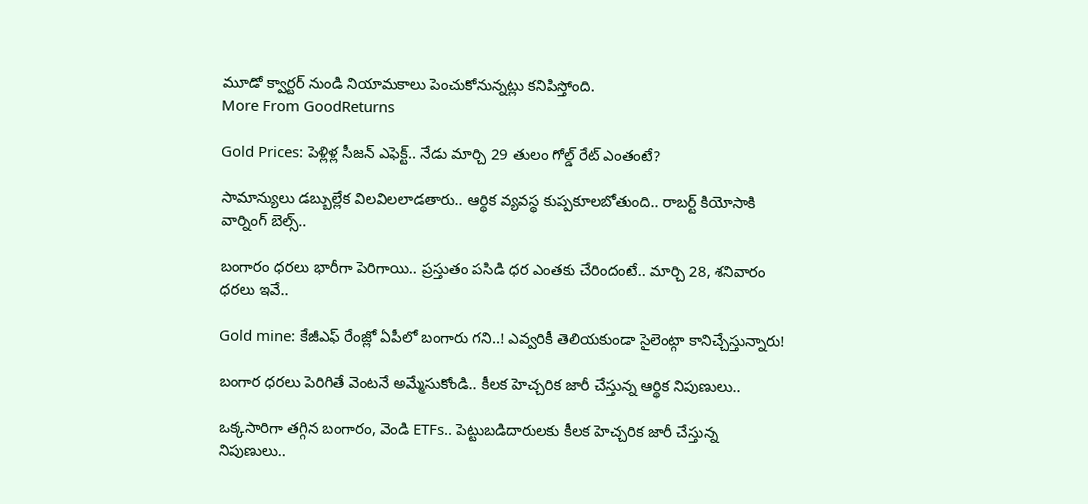మూడో క్వార్టర్ నుండి నియామకాలు పెంచుకోనున్నట్లు కనిపిస్తోంది.
More From GoodReturns

Gold Prices: పెళ్లిళ్ల సీజన్ ఎఫెక్ట్.. నేడు మార్చి 29 తులం గోల్డ్ రేట్ ఎంతంటే?

సామాన్యులు డబ్బుల్లేక విలవిలలాడతారు.. ఆర్థిక వ్యవస్థ కుప్పకూలబోతుంది.. రాబర్ట్ కియోసాకి వార్నింగ్ బెల్స్..

బంగారం ధరలు భారీగా పెరిగాయి.. ప్రస్తుతం పసిడి ధర ఎంతకు చేరిందంటే.. మార్చి 28, శనివారం ధరలు ఇవే..

Gold mine: కేజీఎఫ్ రేంజ్లో ఏపీలో బంగారు గని..! ఎవ్వరికీ తెలియకుండా సైలెంట్గా కానిచ్చేస్తున్నారు!

బంగార ధరలు పెరిగితే వెంటనే అమ్మేసుకోండి.. కీలక హెచ్చరిక జారీ చేస్తున్న ఆర్థిక నిపుణులు..

ఒక్కసారిగా తగ్గిన బంగారం, వెండి ETFs.. పెట్టుబడిదారులకు కీలక హెచ్చరిక జారీ చేస్తున్న నిపుణులు..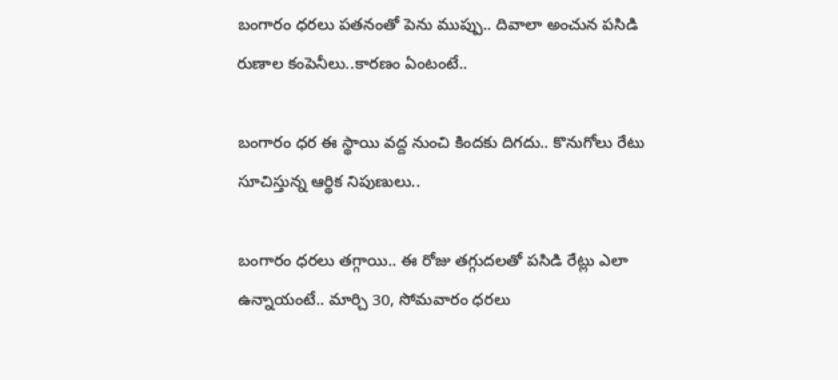బంగారం ధరలు పతనంతో పెను ముప్పు.. దివాలా అంచున పసిడి రుణాల కంపెనీలు..కారణం ఏంటంటే..

బంగారం ధర ఈ స్థాయి వద్ద నుంచి కిందకు దిగదు.. కొనుగోలు రేటు సూచిస్తున్న ఆర్థిక నిపుణులు..

బంగారం ధరలు తగ్గాయి.. ఈ రోజు తగ్గుదలతో పసిడి రేట్లు ఎలా ఉన్నాయంటే.. మార్చి 30, సోమవారం ధరలు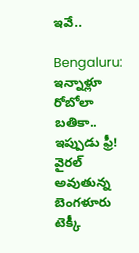ఇవే..

Bengaluru: ఇన్నాళ్లూ రోబోలా బతికా.. ఇప్పుడు ఫ్రీ! వైరల్ అవుతున్న బెంగళూరు టెక్కీ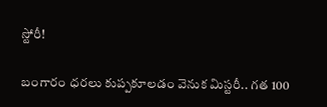స్టోరీ!

బంగారం ధరలు కుప్పకూలడం వెనుక మిస్టరీ.. గత 100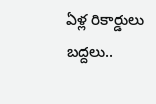ఏళ్ల రికార్డులు బద్దలు..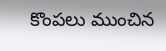కొంపలు ముంచిన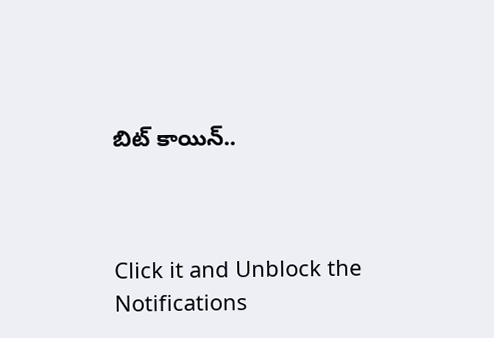బిట్ కాయిన్..



Click it and Unblock the Notifications